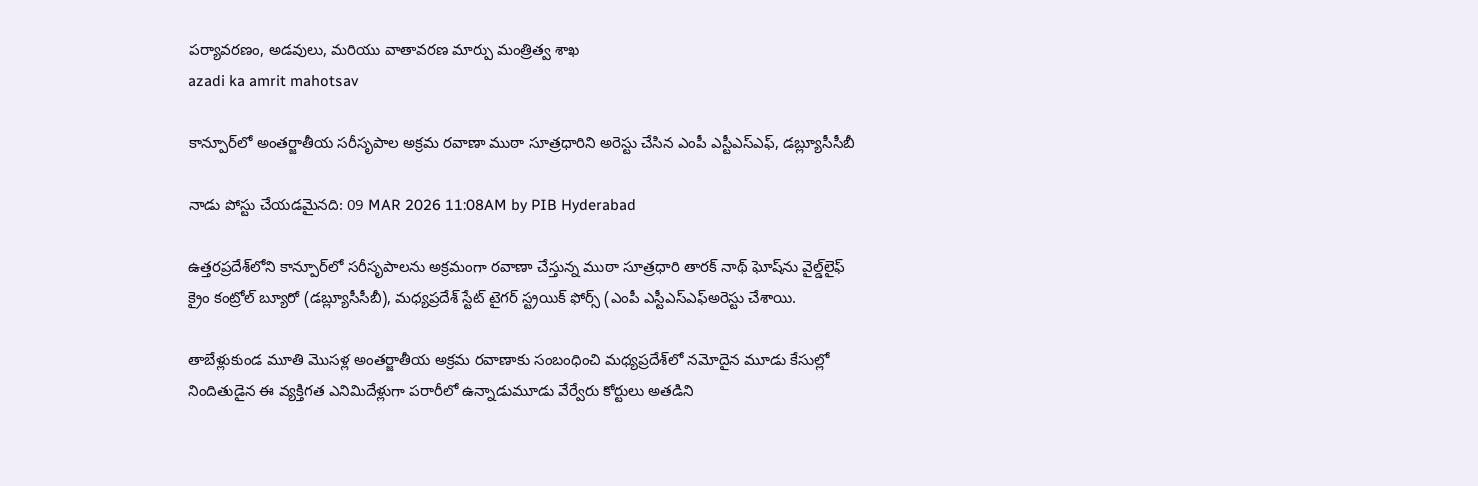పర్యావరణం, అడవులు, మరియు వాతావరణ మార్పు మంత్రిత్వ శాఖ
azadi ka amrit mahotsav

కాన్పూర్‌లో అంతర్జాతీయ సరీసృపాల అక్రమ రవాణా ముఠా సూత్రధారిని అరెస్టు చేసిన ఎంపీ ఎస్టీఎస్ఎఫ్, డబ్ల్యూసీసీబీ

నాడు పోస్టు చేయడమైనది: 09 MAR 2026 11:08AM by PIB Hyderabad

ఉత్తరప్రదేశ్‌లోని కాన్పూర్‌లో సరీసృపాలను అక్రమంగా రవాణా చేస్తున్న ముఠా సూత్రధారి తారక్ నాథ్ ఘోష్‌ను వైల్డ్‌లైఫ్ క్రైం కంట్రోల్ బ్యూరో (డబ్ల్యూసీసీబీ), మధ్యప్రదేశ్ స్టేట్ టైగర్ స్ట్రయిక్ ఫోర్స్ (ఎంపీ ఎస్టీఎస్ఎఫ్అరెస్టు చేశాయి.

తాబేళ్లుకుండ మూతి మొసళ్ల అంతర్జాతీయ అక్రమ రవాణాకు సంబంధించి మధ్యప్రదేశ్‌లో నమోదైన మూడు కేసుల్లో నిందితుడైన ఈ వ్యక్తిగత ఎనిమిదేళ్లుగా పరారీలో ఉన్నాడుమూడు వేర్వేరు కోర్టులు అతడిని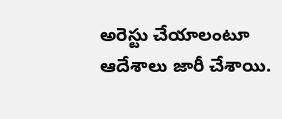అరెస్టు చేయాలంటూ ఆదేశాలు జారీ చేశాయి.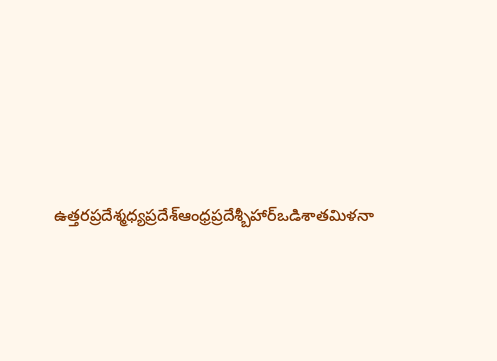ఉత్తరప్రదేశ్మధ్యప్రదేశ్ఆంధ్రప్రదేశ్బీహార్ఒడిశాతమిళనా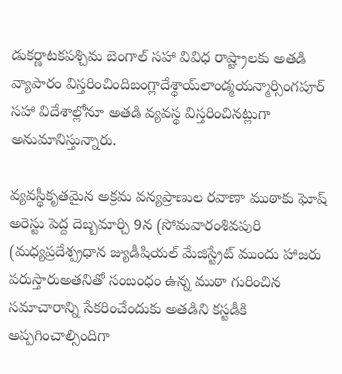డుకర్ణాటకపశ్చిమ బెంగాల్ సహా వివిధ రాష్ట్రాలకు అతడి వ్యాపారం విస్తరించిందిబంగ్లాదేశ్థాయ్‌లాండ్మయన్మార్సింగపూర్ సహా విదేశాల్లోనూ అతడి వ్యవస్థ విస్తరించినట్లుగా అనుమానిస్తున్నారు.

వ్యవస్థీకృతమైన అక్రమ వన్యప్రాణుల రవాణా ముఠాకు ఘోష్ అరెస్టు పెద్ద దెబ్బమార్చి 9న (సోమవారంశివపురి (మధ్యప్రదేశ్ప్రధాన జ్యుడీషియల్ మేజిస్ట్రేట్ ముందు హాజరు పరుస్తారుఅతనితో సంబంధం ఉన్న ముఠా గురించిన సమాచారాన్ని సేకరించేందుకు అతడిని కస్టడీకి అప్పగించాల్సిందిగా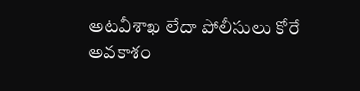అటవీశాఖ లేదా పోలీసులు కోరే అవకాశం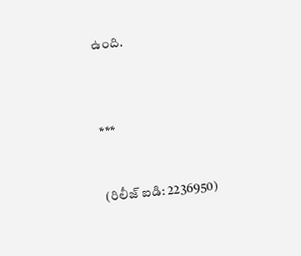ఉంది.



***


(రిలీజ్ ఐడి: 2236950)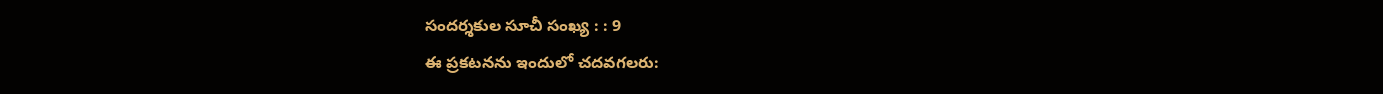సందర్శకుల సూచీ సంఖ్య : : 9
ఈ ప్రకటనను ఇందులో చదవగలరు: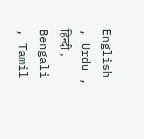English , Urdu , हिन्दी , Bengali , Tamil